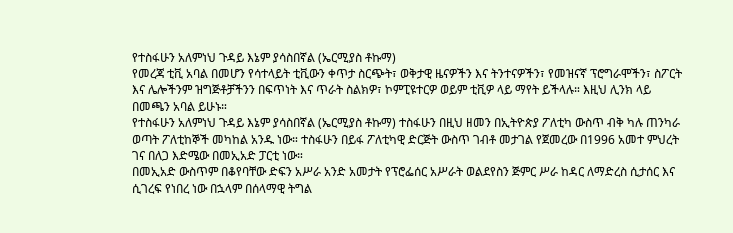የተስፋሁን አለምነህ ጉዳይ እኔም ያሳስበኛል (ኤርሚያስ ቶኩማ)
የመረጃ ቲቪ አባል በመሆን የሳተላይት ቲቪውን ቀጥታ ስርጭት፣ ወቅታዊ ዜናዎችን እና ትንተናዎችን፣ የመዝናኛ ፕሮግራሞችን፣ ስፖርት እና ሌሎችንም ዝግጅቶቻችንን በፍጥነት እና ጥራት ስልክዎ፣ ኮምፒዩተርዎ ወይም ቲቪዎ ላይ ማየት ይችላሉ። እዚህ ሊንክ ላይ በመጫን አባል ይሁኑ።
የተስፋሁን አለምነህ ጉዳይ እኔም ያሳስበኛል (ኤርሚያስ ቶኩማ) ተስፋሁን በዚህ ዘመን በኢትዮጵያ ፖለቲካ ውስጥ ብቅ ካሉ ጠንካራ ወጣት ፖለቲከኞች መካከል አንዱ ነው። ተስፋሁን በይፋ ፖለቲካዊ ድርጅት ውስጥ ገብቶ መታገል የጀመረው በ1996 አመተ ምህረት ገና በለጋ እድሜው በመኢአድ ፓርቲ ነው።
በመኢአድ ውስጥም በቆየባቸው ድፍን አሥራ አንድ አመታት የፕሮፌሰር አሥራት ወልደየስን ጅምር ሥራ ከዳር ለማድረስ ሲታሰር እና ሲገረፍ የነበረ ነው በኋላም በሰላማዊ ትግል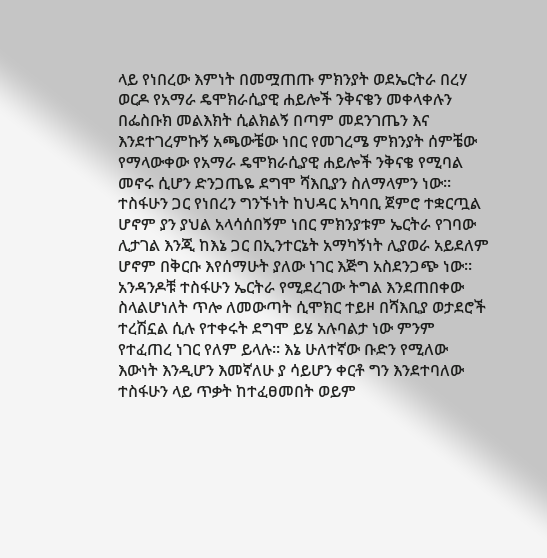ላይ የነበረው እምነት በመሟጠጡ ምክንያት ወደኤርትራ በረሃ ወርዶ የአማራ ዴሞክራሲያዊ ሐይሎች ንቅናቄን መቀላቀሉን በፌስቡክ መልእክት ሲልክልኝ በጣም መደንገጤን እና እንደተገረምኩኝ አጫውቼው ነበር የመገረሜ ምክንያት ሰምቼው የማላውቀው የአማራ ዴሞክራሲያዊ ሐይሎች ንቅናቄ የሚባል መኖሩ ሲሆን ድንጋጤዬ ደግሞ ሻእቢያን ስለማላምን ነው።
ተስፋሁን ጋር የነበረን ግንኙነት ከህዳር አካባቢ ጀምሮ ተቋርጧል ሆኖም ያን ያህል አላሳሰበኝም ነበር ምክንያቱም ኤርትራ የገባው ሊታገል እንጂ ከእኔ ጋር በኢንተርኔት አማካኝነት ሊያወራ አይደለም ሆኖም በቅርቡ እየሰማሁት ያለው ነገር እጅግ አስደንጋጭ ነው። አንዳንዶቹ ተስፋሁን ኤርትራ የሚደረገው ትግል እንደጠበቀው ስላልሆነለት ጥሎ ለመውጣት ሲሞክር ተይዞ በሻእቢያ ወታደሮች ተረሽኗል ሲሉ የተቀሩት ደግሞ ይሄ አሉባልታ ነው ምንም የተፈጠረ ነገር የለም ይላሉ። እኔ ሁለተኛው ቡድን የሚለው እውነት እንዲሆን እመኛለሁ ያ ሳይሆን ቀርቶ ግን እንደተባለው ተስፋሁን ላይ ጥቃት ከተፈፀመበት ወይም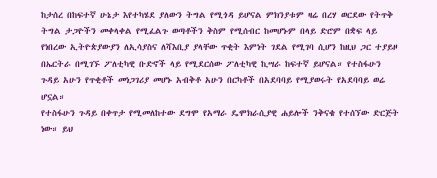ከታሰረ በከፍተኛ ሁኔታ እየተካሄደ ያለውን ትግል የሚጎዳ ይሆናል ምክንያቱም ዛሬ በረሃ ወርደው የትጥቅ ትግል ታጋዮችን መቀላቀል የሚፈልጉ ወጣቶችን ቅስም የሚሰብር ከመሆኑም በላይ ድሮም በቋፍ ላይ የነበረው ኢትዮጵያውያን ለኢሳያስና ለሻእቢያ ያላቸው ጥቂት እምነት ገደል የሚገባ ሲሆን ከዚህ ጋር ተያይዞ በኤርትራ በሚገኙ ፖለቲካዊ ቡድኖች ላይ የሚደርሰው ፖለቲካዊ ኪሣራ ከፍተኛ ይሆናል። የተስፋሁን ጉዳይ አሁን የጥቂቶች መነጋገሪያ መሆኑ አብቅቶ አሁን በርካቶች በአደባባይ የሚያወሩት የአደባባይ ወሬ ሆኗል።
የተስፋሁን ጉዳይ በቀጥታ የሚመለከተው ደግሞ የአማራ ዴሞክራሲያዊ ሐይሎች ንቅናቄ የተሰኘው ድርጅት ነው። ይህ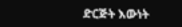ድርጅት እውነት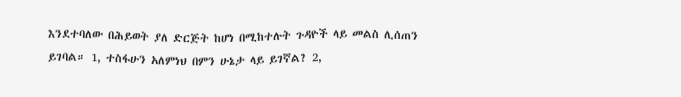እንደተባለው በሕይወት ያለ ድርጅት ከሆነ በሚከተሉት ጉዳዮች ላይ መልስ ሊሰጠን ይገባል። 1, ተስፋሁን አለምነህ በምን ሁኔታ ላይ ይገኛል? 2,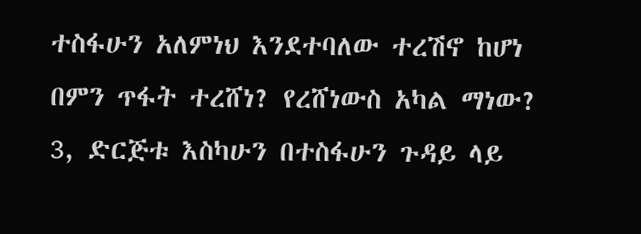ተስፋሁን አለምነህ እንደተባለው ተረሽኖ ከሆነ በምን ጥፋት ተረሸነ? የረሸነውስ አካል ማነው? 3, ድርጅቱ እስካሁን በተስፋሁን ጉዳይ ላይ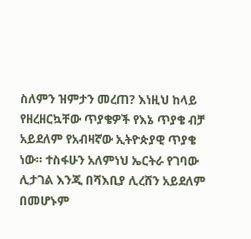ስለምን ዝምታን መረጠ? እነዚህ ከላይ የዘረዘርኳቸው ጥያቄዎች የእኔ ጥያቄ ብቻ አይደለም የአብዛኛው ኢትዮጵያዊ ጥያቄ ነው። ተስፋሁን አለምነህ ኤርትራ የገባው ሊታገል እንጂ በሻእቢያ ሊረሸን አይደለም በመሆኑም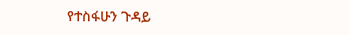የተስፋሁን ጉዳይ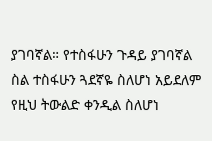ያገባኛል። የተስፋሁን ጉዳይ ያገባኛል ስል ተስፋሁን ጓደኛዬ ስለሆነ አይደለም የዚህ ትውልድ ቀንዲል ስለሆነ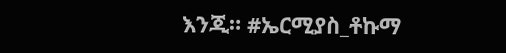እንጂ። #ኤርሚያስ_ቶኩማ